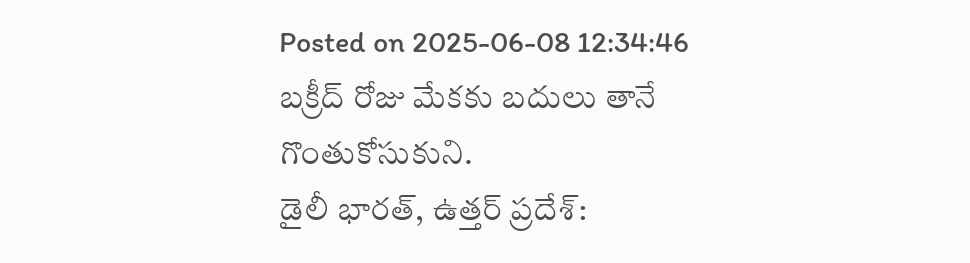Posted on 2025-06-08 12:34:46
బక్రీద్ రోజు మేకకు బదులు తానే గొంతుకోసుకుని.
డైలీ భారత్, ఉత్తర్ ప్రదేశ్: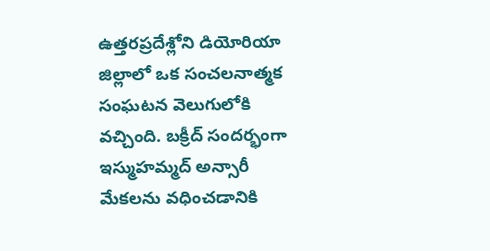ఉత్తరప్రదేశ్లోని డియోరియా జిల్లాలో ఒక సంచలనాత్మక సంఘటన వెలుగులోకి వచ్చింది. బక్రీద్ సందర్భంగా ఇస్ముహమ్మద్ అన్సారీ మేకలను వధించడానికి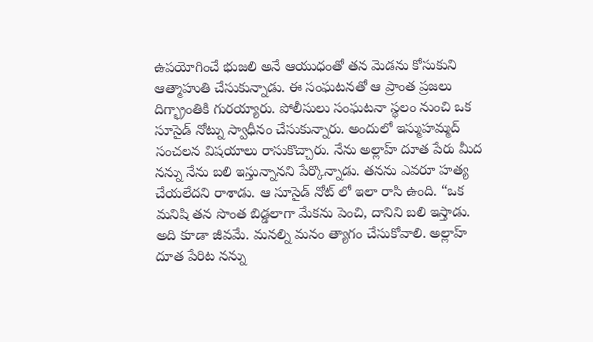ఉపయోగించే భుజలి అనే ఆయుధంతో తన మెడను కోసుకుని ఆత్మాహుతి చేసుకున్నాడు. ఈ సంఘటనతో ఆ ప్రాంత ప్రజలు దిగ్భ్రాంతికి గురయ్యారు. పోలీసులు సంఘటనా స్థలం నుంచి ఒక సూసైడ్ నోట్ను స్వాధీనం చేసుకున్నారు. అందులో ఇస్ముహమ్మద్ సంచలన విషయాలు రాసుకొచ్చారు. నేను అల్లాహ్ దూత పేరు మీద నన్ను నేను బలి ఇస్తున్నానని పేర్కొన్నాడు. తనను ఎవరూ హత్య చేయలేదని రాశాడు. ఆ సూసైడ్ నోట్ లో ఇలా రాసి ఉంది. “ఒక మనిషి తన సొంత బిడ్డలాగా మేకను పెంచి, దానిని బలి ఇస్తాడు. అది కూడా జీవమే. మనల్ని మనం త్యాగం చేసుకోవాలి. అల్లాహ్ దూత పేరిట నన్ను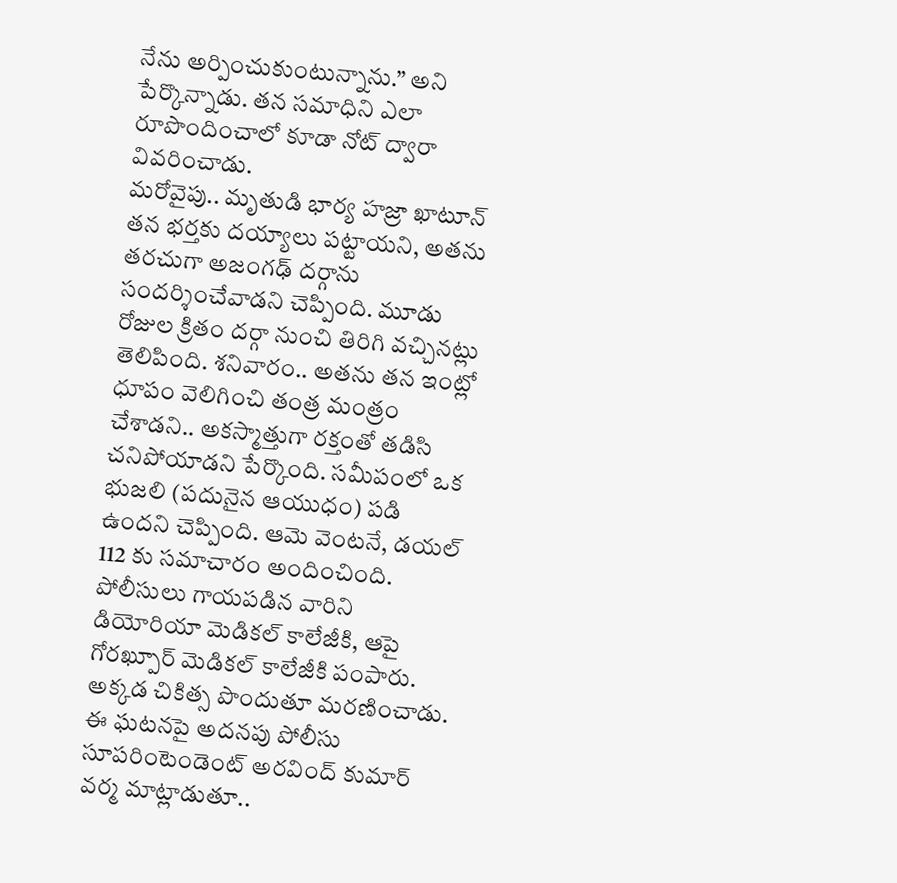నేను అర్పించుకుంటున్నాను.” అని పేర్కొన్నాడు. తన సమాధిని ఎలా రూపొందించాలో కూడా నోట్ ద్వారా వివరించాడు.
మరోవైపు.. మృతుడి భార్య హజ్రా ఖాటూన్ తన భర్తకు దయ్యాలు పట్టాయని, అతను తరచుగా అజంగఢ్ దర్గాను సందర్శించేవాడని చెప్పింది. మూడు రోజుల క్రితం దర్గా నుంచి తిరిగి వచ్చినట్లు తెలిపింది. శనివారం.. అతను తన ఇంట్లో ధూపం వెలిగించి తంత్ర మంత్రం చేశాడని.. అకస్మాత్తుగా రక్తంతో తడిసి చనిపోయాడని పేర్కొంది. సమీపంలో ఒక భుజలి (పదునైన ఆయుధం) పడి ఉందని చెప్పింది. ఆమె వెంటనే, డయల్ 112 కు సమాచారం అందించింది. పోలీసులు గాయపడిన వారిని డియోరియా మెడికల్ కాలేజీకి, ఆపై గోరఖ్పూర్ మెడికల్ కాలేజీకి పంపారు. అక్కడ చికిత్స పొందుతూ మరణించాడు. ఈ ఘటనపై అదనపు పోలీసు సూపరింటెండెంట్ అరవింద్ కుమార్ వర్మ మాట్లాడుతూ..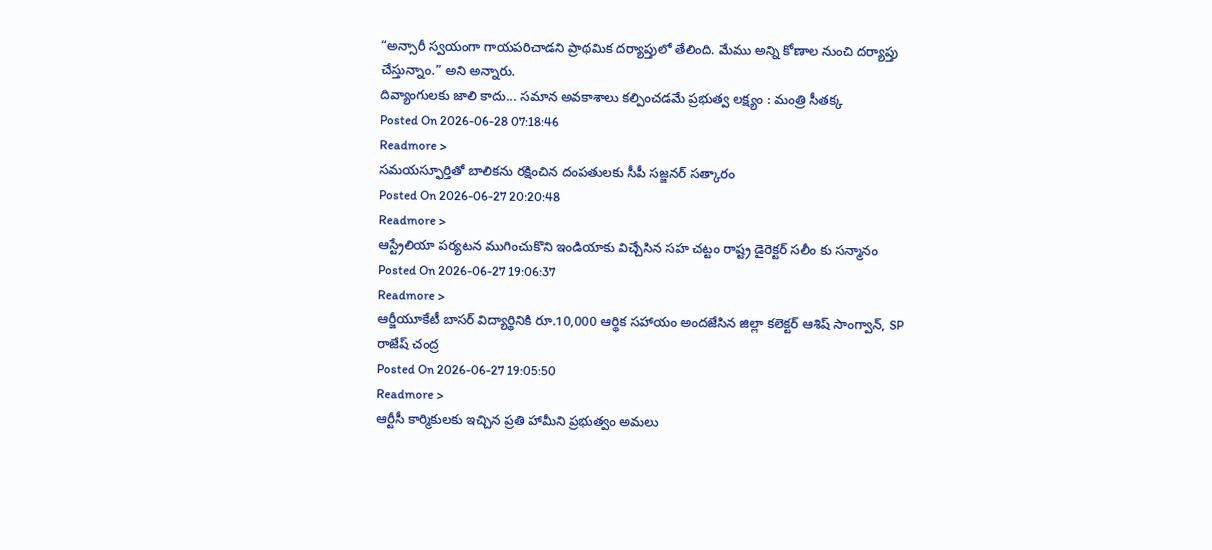“అన్సారీ స్వయంగా గాయపరిచాడని ప్రాథమిక దర్యాప్తులో తేలింది. మేము అన్ని కోణాల నుంచి దర్యాప్తు చేస్తున్నాం.” అని అన్నారు.
దివ్యాంగులకు జాలి కాదు... సమాన అవకాశాలు కల్పించడమే ప్రభుత్వ లక్ష్యం : మంత్రి సీతక్క
Posted On 2026-06-28 07:18:46
Readmore >
సమయస్ఫూర్తితో బాలికను రక్షించిన దంపతులకు సీపీ సజ్జనర్ సత్కారం
Posted On 2026-06-27 20:20:48
Readmore >
ఆస్ట్రేలియా పర్యటన ముగించుకొని ఇండియాకు విచ్చేసిన సహ చట్టం రాష్ట్ర డైరెక్టర్ సలీం కు సన్మానం
Posted On 2026-06-27 19:06:37
Readmore >
ఆర్జీయూకేటీ బాసర్ విద్యార్థినికి రూ.10,000 ఆర్థిక సహాయం అందజేసిన జిల్లా కలెక్టర్ ఆశిష్ సాంగ్వాన్, SP రాజేష్ చంద్ర
Posted On 2026-06-27 19:05:50
Readmore >
ఆర్టీసీ కార్మికులకు ఇచ్చిన ప్రతి హామీని ప్రభుత్వం అమలు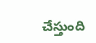చేస్తుంది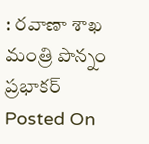: రవాణా శాఖ మంత్రి పొన్నం ప్రభాకర్
Posted On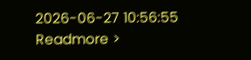2026-06-27 10:56:55
Readmore >